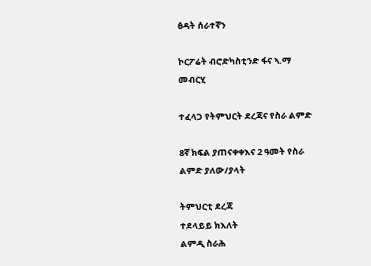ፅዳት ሰራተኛን

ኮርፖሬት ብሮድካስቲንድ ፋና ኣ.ማ
መብርሂ

ተፈላጋ የትምህርት ደረጃና የስራ ልምድ

8ኛ ክፍል ያጠናቀቀእና 2 ዓመት የስራ ልምድ ያለው/ያላት

ትምህርቲ ደረጃ
ተደላይይ ክእለት
ልምዲ ስራሕ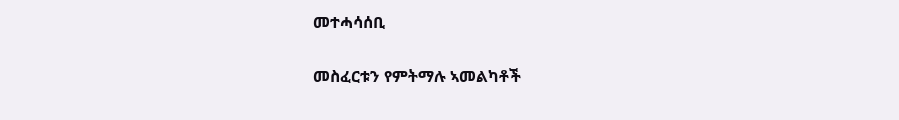መተሓሳሰቢ

መስፈርቱን የምትማሉ ኣመልካቶች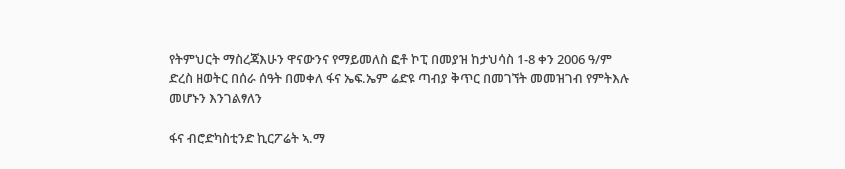የትምህርት ማስረጃእሁን ዋናውንና የማይመለስ ፎቶ ኮፒ በመያዝ ከታህሳስ 1-8 ቀን 2006 ዓ/ም ድረስ ዘወትር በሰራ ሰዓት በመቀለ ፋና ኤፍ.ኤም ሬድዩ ጣብያ ቅጥር በመገኘት መመዝገብ የምትእሉ መሆኑን እንገልፃለን

ፋና ብሮድካስቲንድ ኪርፖሬት ኣ.ማ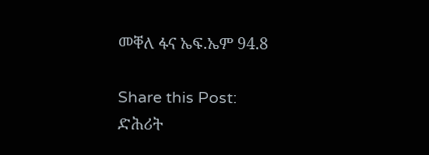መቐለ ፋና ኤፍ.ኤም 94.8

Share this Post:
ድሕሪት